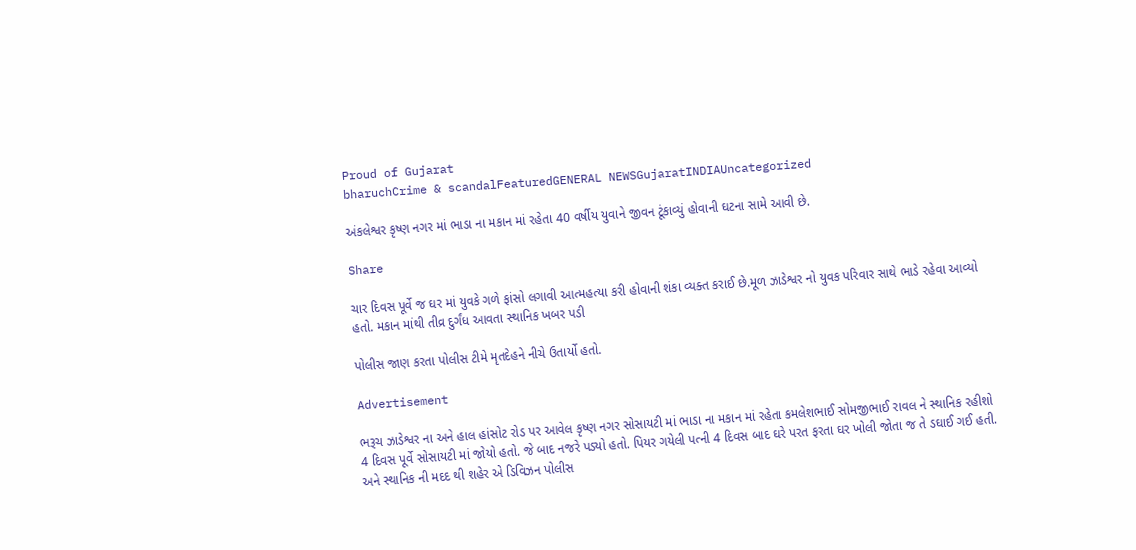Proud of Gujarat
bharuchCrime & scandalFeaturedGENERAL NEWSGujaratINDIAUncategorized

અંકલેશ્વર કૃષ્ણ નગર માં ભાડા ના મકાન માં રહેતા 40 વર્ષીય યુવાને જીવન ટૂંકાવ્યું હોવાની ઘટના સામે આવી છે.

Share

ચાર દિવસ પૂર્વે જ ઘર માં યુવકે ગળે ફાંસો લગાવી આત્મહત્યા કરી હોવાની શંકા વ્યક્ત કરાઈ છે.મૂળ ઝાડેશ્વર નો યુવક પરિવાર સાથે ભાડે રહેવા આવ્યો હતો. મકાન માંથી તીવ્ર દુર્ગંધ આવતા સ્થાનિક ખબર પડી

પોલીસ જાણ કરતા પોલીસ ટીમે મૃતદેહને નીચે ઉતાર્યો હતો.

Advertisement

ભરૂચ ઝાડેશ્વર ના અને હાલ હાંસોટ રોડ પર આવેલ કૃષ્ણ નગર સોસાયટી માં ભાડા ના મકાન માં રહેતા કમલેશભાઈ સોમજીભાઈ રાવલ ને સ્થાનિક રહીશો 4 દિવસ પૂર્વે સોસાયટી માં જોયો હતો. જે બાદ નજરે પડ્યો હતો. પિયર ગયેલી પત્ની 4 દિવસ બાદ ઘરે પરત ફરતા ઘર ખોલી જોતા જ તે ડઘાઈ ગઈ હતી. અને સ્થાનિક ની મદદ થી શહેર એ ડિવિઝન પોલીસ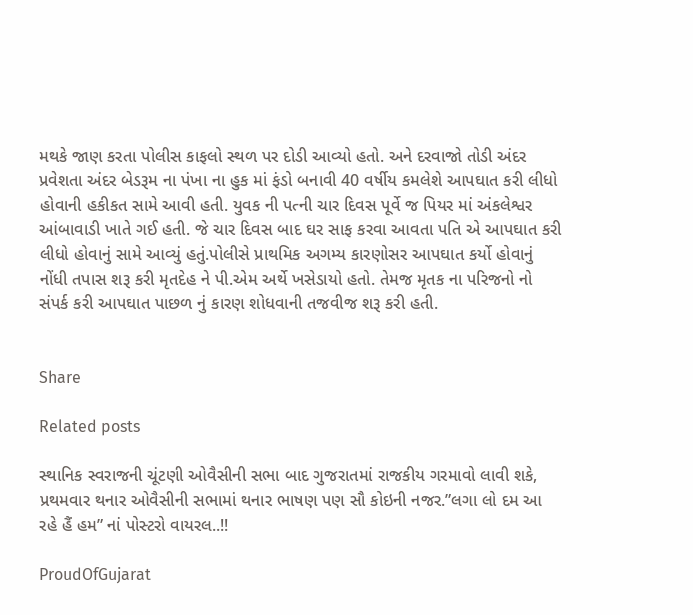મથકે જાણ કરતા પોલીસ કાફલો સ્થળ પર દોડી આવ્યો હતો. અને દરવાજો તોડી અંદર પ્રવેશતા અંદર બેડરૂમ ના પંખા ના હુક માં ફંડો બનાવી 40 વર્ષીય કમલેશે આપઘાત કરી લીધો હોવાની હકીકત સામે આવી હતી. યુવક ની પત્ની ચાર દિવસ પૂર્વે જ પિયર માં અંકલેશ્વર આંબાવાડી ખાતે ગઈ હતી. જે ચાર દિવસ બાદ ઘર સાફ કરવા આવતા પતિ એ આપઘાત કરી લીધો હોવાનું સામે આવ્યું હતું.પોલીસે પ્રાથમિક અગમ્ય કારણોસર આપઘાત કર્યો હોવાનું નોંધી તપાસ શરૂ કરી મૃતદેહ ને પી.એમ અર્થે ખસેડાયો હતો. તેમજ મૃતક ના પરિજનો નો સંપર્ક કરી આપઘાત પાછળ નું કારણ શોધવાની તજવીજ શરૂ કરી હતી.


Share

Related posts

સ્થાનિક સ્વરાજની ચૂંટણી ઓવૈસીની સભા બાદ ગુજરાતમાં રાજકીય ગરમાવો લાવી શકે, પ્રથમવાર થનાર ઓવૈસીની સભામાં થનાર ભાષણ પણ સૌ કોઇની નજર.”લગા લો દમ આ રહે હૈં હમ” નાં પોસ્ટરો વાયરલ..!!

ProudOfGujarat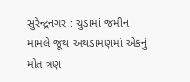સુરેન્દ્રનગર : ચુડામાં જમીન મામલે જૂથ અથડામણમાં એકનું મોત ત્રણ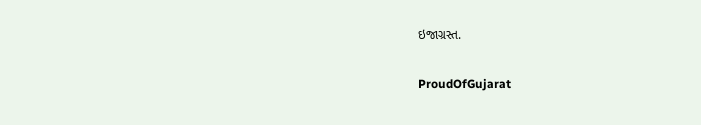ઇજાગ્રસ્ત.

ProudOfGujarat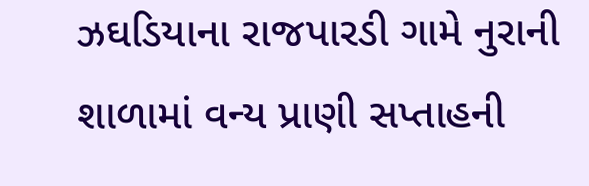ઝઘડિયાના રાજપારડી ગામે નુરાની શાળામાં વન્ય પ્રાણી સપ્તાહની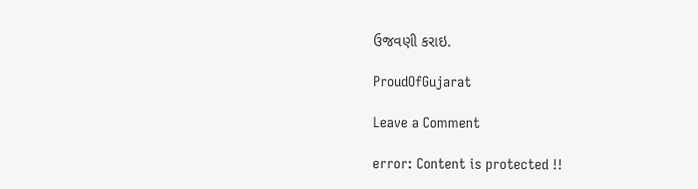ઉજવણી કરાઇ.

ProudOfGujarat

Leave a Comment

error: Content is protected !!